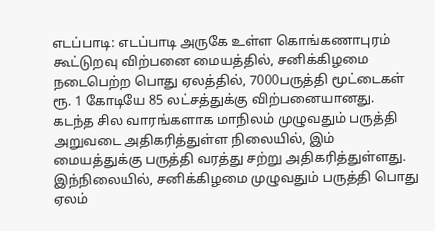எடப்பாடி: எடப்பாடி அருகே உள்ள கொங்கணாபுரம் கூட்டுறவு விற்பனை மையத்தில், சனிக்கிழமை நடைபெற்ற பொது ஏலத்தில், 7000பருத்தி மூட்டைகள் ரூ. 1 கோடியே 85 லட்சத்துக்கு விற்பனையானது.
கடந்த சில வாரங்களாக மாநிலம் முழுவதும் பருத்தி அறுவடை அதிகரித்துள்ள நிலையில், இம் மையத்துக்கு பருத்தி வரத்து சற்று அதிகரித்துள்ளது. இந்நிலையில், சனிக்கிழமை முழுவதும் பருத்தி பொது ஏலம்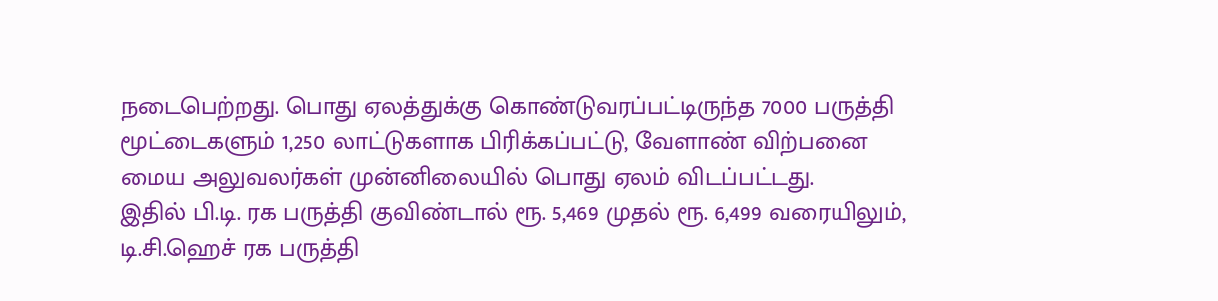நடைபெற்றது. பொது ஏலத்துக்கு கொண்டுவரப்பட்டிருந்த 7000 பருத்தி மூட்டைகளும் 1,250 லாட்டுகளாக பிரிக்கப்பட்டு, வேளாண் விற்பனை மைய அலுவலர்கள் முன்னிலையில் பொது ஏலம் விடப்பட்டது.
இதில் பி.டி. ரக பருத்தி குவிண்டால் ரூ. 5,469 முதல் ரூ. 6,499 வரையிலும், டி.சி.ஹெச் ரக பருத்தி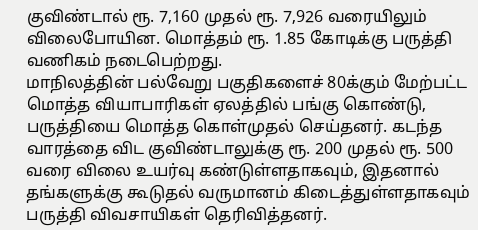குவிண்டால் ரூ. 7,160 முதல் ரூ. 7,926 வரையிலும் விலைபோயின. மொத்தம் ரூ. 1.85 கோடிக்கு பருத்தி வணிகம் நடைபெற்றது.
மாநிலத்தின் பல்வேறு பகுதிகளைச் 80க்கும் மேற்பட்ட மொத்த வியாபாரிகள் ஏலத்தில் பங்கு கொண்டு, பருத்தியை மொத்த கொள்முதல் செய்தனர். கடந்த வாரத்தை விட குவிண்டாலுக்கு ரூ. 200 முதல் ரூ. 500 வரை விலை உயர்வு கண்டுள்ளதாகவும், இதனால் தங்களுக்கு கூடுதல் வருமானம் கிடைத்துள்ளதாகவும் பருத்தி விவசாயிகள் தெரிவித்தனர்.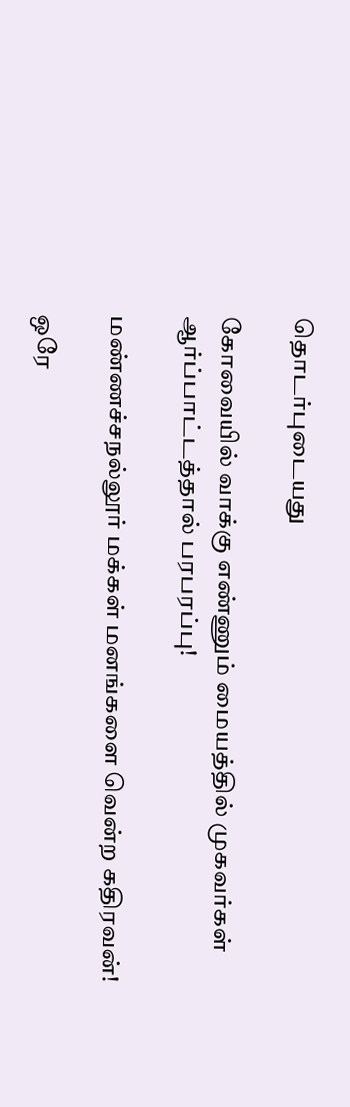தொடர்புடையது

கோவையில் வாக்கு எண்ணும் மையத்தில் முகவர்கள் ஆர்ப்பாட்டத்தால் பரபரப்பு!

மண்ணச்சநல்லூர் மக்கள் மனங்களை வென்ற கதிரவன்!

ஒரே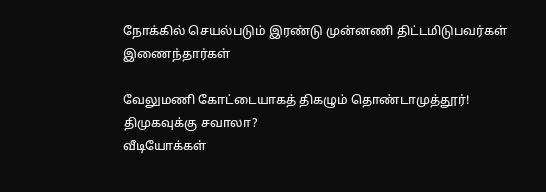நோக்கில் செயல்படும் இரண்டு முன்னணி திட்டமிடுபவர்கள் இணைந்தார்கள்

வேலுமணி கோட்டையாகத் திகழும் தொண்டாமுத்தூர்! திமுகவுக்கு சவாலா?
வீடியோக்கள்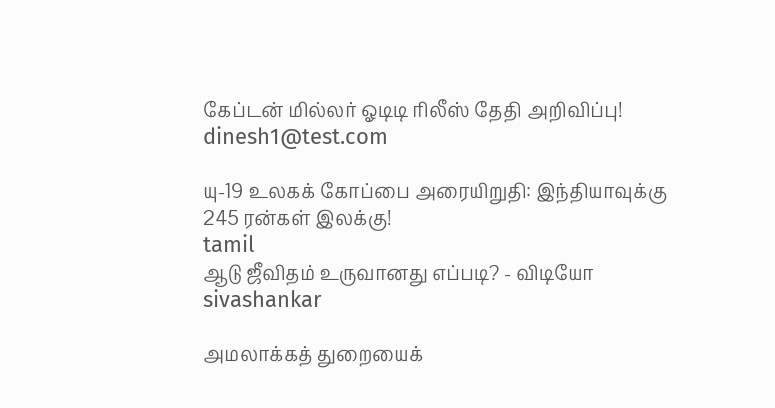கேப்டன் மில்லர் ஓடிடி ரிலீஸ் தேதி அறிவிப்பு!
dinesh1@test.com

யு-19 உலகக் கோப்பை அரையிறுதி: இந்தியாவுக்கு 245 ரன்கள் இலக்கு!
tamil
ஆடு ஜீவிதம் உருவானது எப்படி? - விடியோ
sivashankar

அமலாக்கத் துறையைக்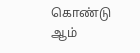கொண்டு ஆம்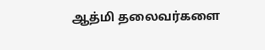ஆத்மி தலைவர்களை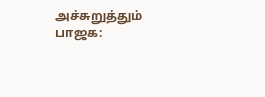அச்சுறுத்தும் பாஜக: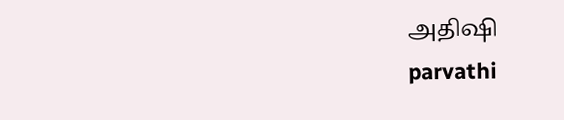அதிஷி
parvathi